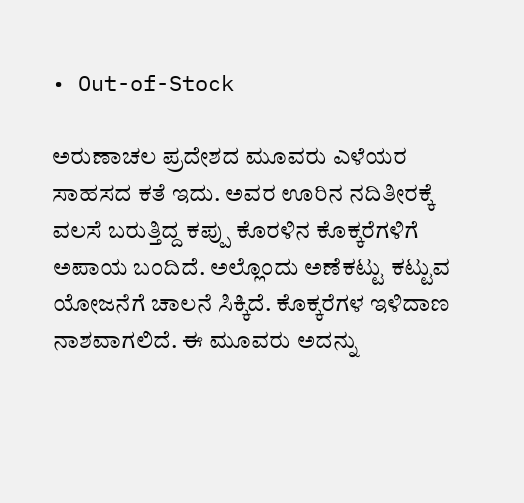• Out-of-Stock

ಅರುಣಾಚಲ ಪ್ರದೇಶದ ಮೂವರು ಎಳೆಯರ ಸಾಹಸದ ಕತೆ ಇದು. ಅವರ ಊರಿನ ನದಿತೀರಕ್ಕೆ ವಲಸೆ ಬರುತ್ತಿದ್ದ ಕಪ್ಪು ಕೊರಳಿನ ಕೊಕ್ಕರೆಗಳಿಗೆ ಅಪಾಯ ಬಂದಿದೆ. ಅಲ್ಲೊಂದು ಅಣೆಕಟ್ಟು ಕಟ್ಟುವ ಯೋಜನೆಗೆ ಚಾಲನೆ ಸಿಕ್ಕಿದೆ. ಕೊಕ್ಕರೆಗಳ ಇಳಿದಾಣ ನಾಶವಾಗಲಿದೆ. ಈ ಮೂವರು ಅದನ್ನು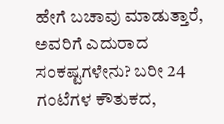ಹೇಗೆ ಬಚಾವು ಮಾಡುತ್ತಾರೆ, ಅವರಿಗೆ ಎದುರಾದ ಸಂಕಷ್ಟಗಳೇನು? ಬರೀ 24 ಗಂಟೆಗಳ ಕೌತುಕದ,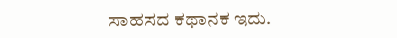ಸಾಹಸದ ಕಥಾನಕ ಇದು.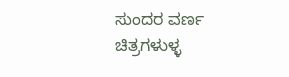ಸುಂದರ ವರ್ಣ ಚಿತ್ರಗಳುಳ್ಳ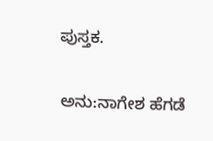ಪುಸ್ತಕ.

ಅನು:ನಾಗೇಶ ಹೆಗಡೆ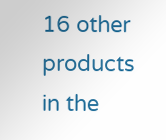16 other products in the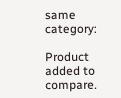same category:

Product added to compare.